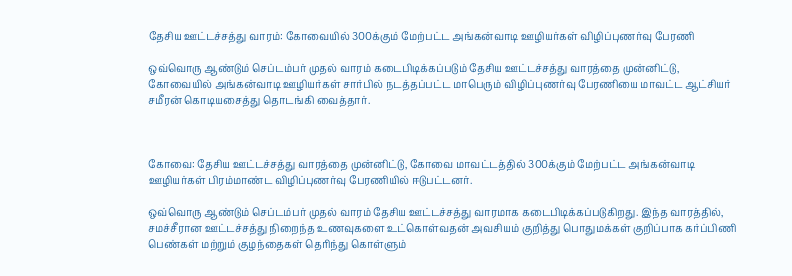தேசிய ஊட்டச்சத்து வாரம்: கோவையில் 300க்கும் மேற்பட்ட அங்கன்வாடி ஊழியர்கள் விழிப்புணர்வு பேரணி

ஒவ்வொரு ஆண்டும் செப்டம்பர் முதல் வாரம் கடைபிடிக்கப்படும் தேசிய ஊட்டச்சத்து வாரத்தை முன்னிட்டு, கோவையில் அங்கன்வாடி ஊழியர்கள் சார்பில் நடத்தப்பட்ட மாபெரும் விழிப்புணர்வு பேரணியை மாவட்ட ஆட்சியர் சமீரன் கொடியசைத்து தொடங்கி வைத்தார்.



கோவை: தேசிய ஊட்டச்சத்து வாரத்தை முன்னிட்டு, கோவை மாவட்டத்தில் 300க்கும் மேற்பட்ட அங்கன்வாடி ஊழியர்கள் பிரம்மாண்ட விழிப்புணர்வு பேரணியில் ஈடுபட்டனர்.

ஒவ்வொரு ஆண்டும் செப்டம்பர் முதல் வாரம் தேசிய ஊட்டச்சத்து வாரமாக கடைபிடிக்கப்படுகிறது. இந்த வாரத்தில், சமச்சீரான ஊட்டச்சத்து நிறைந்த உணவுகளை உட்கொள்வதன் அவசியம் குறித்து பொதுமக்கள் குறிப்பாக கர்ப்பிணி பெண்கள் மற்றும் குழந்தைகள் தெரிந்து கொள்ளும்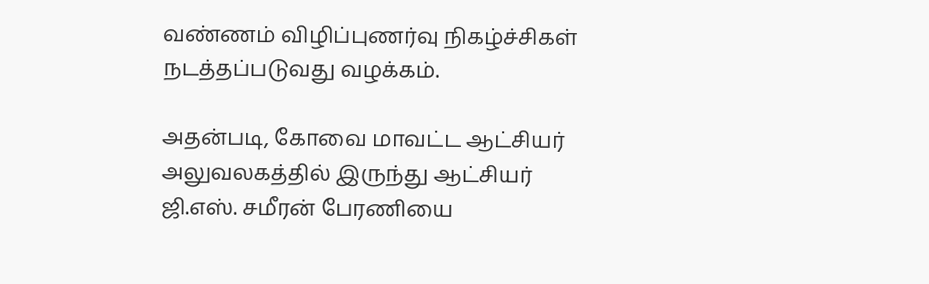வண்ணம் விழிப்புணர்வு நிகழ்ச்சிகள் நடத்தப்படுவது வழக்கம்.

அதன்படி, கோவை மாவட்ட ஆட்சியர் அலுவலகத்தில் இருந்து ஆட்சியர் ஜி.எஸ். சமீரன் பேரணியை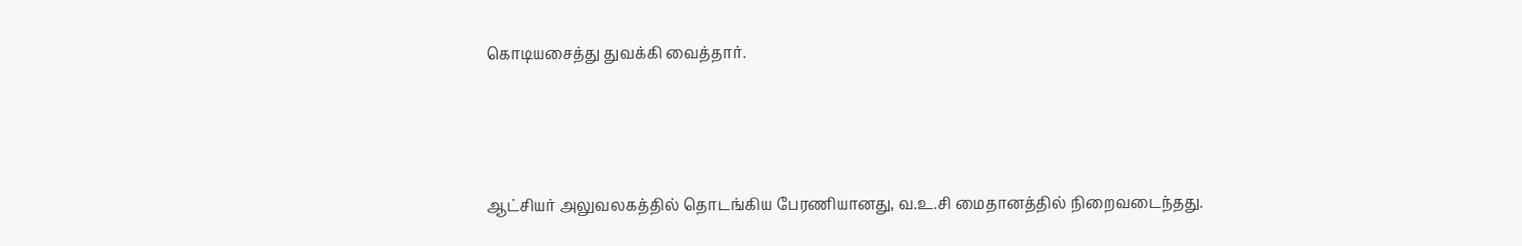கொடியசைத்து துவக்கி வைத்தார்.



ஆட்சியர் அலுவலகத்தில் தொடங்கிய பேரணியானது, வ.உ.சி மைதானத்தில் நிறைவடைந்தது.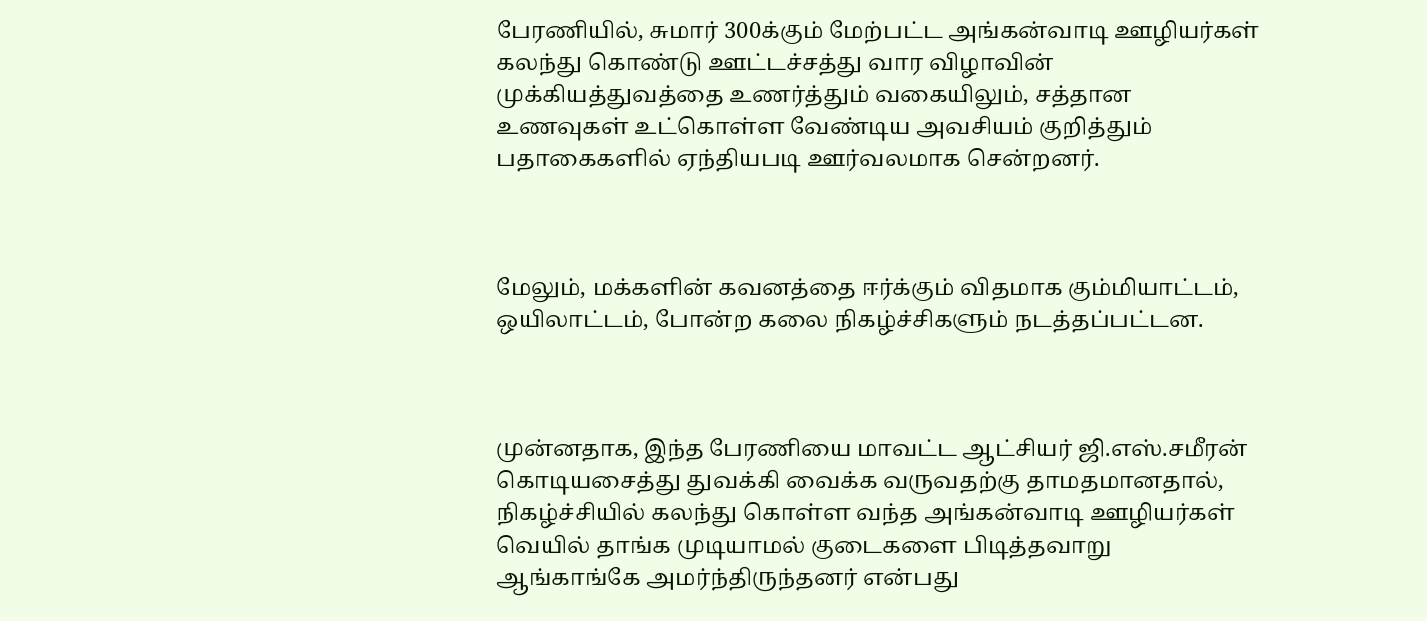பேரணியில், சுமார் 300க்கும் மேற்பட்ட அங்கன்வாடி ஊழியர்கள் கலந்து கொண்டு ஊட்டச்சத்து வார விழாவின் முக்கியத்துவத்தை உணர்த்தும் வகையிலும், சத்தான உணவுகள் உட்கொள்ள வேண்டிய அவசியம் குறித்தும் பதாகைகளில் ஏந்தியபடி ஊர்வலமாக சென்றனர்.



மேலும், மக்களின் கவனத்தை ஈர்க்கும் விதமாக கும்மியாட்டம், ஒயிலாட்டம், போன்ற கலை நிகழ்ச்சிகளும் நடத்தப்பட்டன.



முன்னதாக, இந்த பேரணியை மாவட்ட ஆட்சியர் ஜி.எஸ்.சமீரன் கொடியசைத்து துவக்கி வைக்க வருவதற்கு தாமதமானதால், நிகழ்ச்சியில் கலந்து கொள்ள வந்த அங்கன்வாடி ஊழியர்கள் வெயில் தாங்க முடியாமல் குடைகளை பிடித்தவாறு ஆங்காங்கே அமர்ந்திருந்தனர் என்பது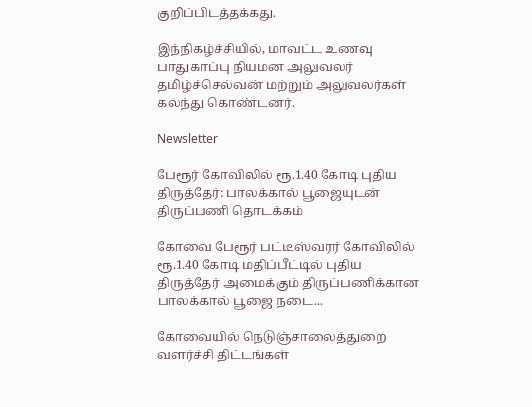குறிப்பிடத்தக்கது.

இந்நிகழ்ச்சியில், மாவட்ட உணவு பாதுகாப்பு நியமன அலுவலர் தமிழ்ச்செல்வன் மற்றும் அலுவலர்கள் கலந்து கொண்டனர்.

Newsletter

பேரூர் கோவிலில் ரூ.1.40 கோடி புதிய திருத்தேர்: பாலக்கால் பூஜையுடன் திருப்பணி தொடக்கம்

கோவை பேரூர் பட்டீஸ்வரர் கோவிலில் ரூ.1.40 கோடி மதிப்பீட்டில் புதிய திருத்தேர் அமைக்கும் திருப்பணிக்கான பாலக்கால் பூஜை நடை...

கோவையில் நெடுஞ்சாலைத்துறை வளர்ச்சி திட்டங்கள்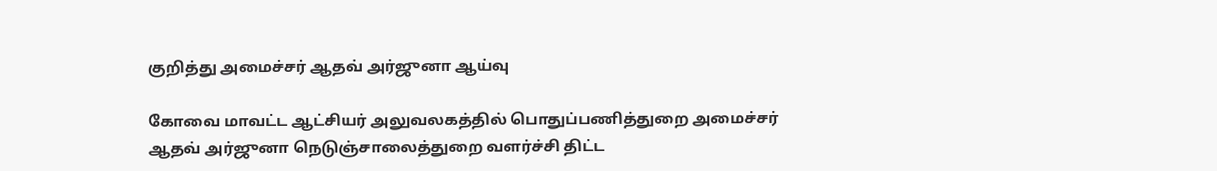குறித்து அமைச்சர் ஆதவ் அர்ஜுனா ஆய்வு

கோவை மாவட்ட ஆட்சியர் அலுவலகத்தில் பொதுப்பணித்துறை அமைச்சர் ஆதவ் அர்ஜுனா நெடுஞ்சாலைத்துறை வளர்ச்சி திட்ட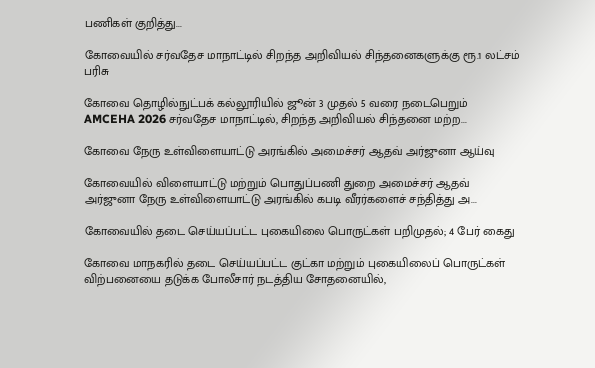பணிகள் குறித்து...

கோவையில் சர்வதேச மாநாட்டில் சிறந்த அறிவியல் சிந்தனைகளுக்கு ரூ.1 லட்சம் பரிசு

கோவை தொழில்நுட்பக் கல்லூரியில் ஜூன் 3 முதல் 5 வரை நடைபெறும் AMCEHA 2026 சர்வதேச மாநாட்டில், சிறந்த அறிவியல் சிந்தனை மற்ற...

கோவை நேரு உள்விளையாட்டு அரங்கில் அமைச்சர் ஆதவ் அர்ஜுனா ஆய்வு

கோவையில் விளையாட்டு மற்றும் பொதுப்பணி துறை அமைச்சர் ஆதவ் அர்ஜுனா நேரு உள்விளையாட்டு அரங்கில் கபடி வீரர்களைச் சந்தித்து அ...

கோவையில் தடை செய்யப்பட்ட புகையிலை பொருட்கள் பறிமுதல்; 4 பேர் கைது

கோவை மாநகரில் தடை செய்யப்பட்ட குட்கா மற்றும் புகையிலைப் பொருட்கள் விற்பனையை தடுக்க போலீசார் நடத்திய சோதனையில்,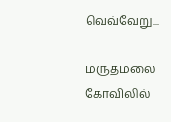வெவ்வேறு...

மருதமலை கோவிலில்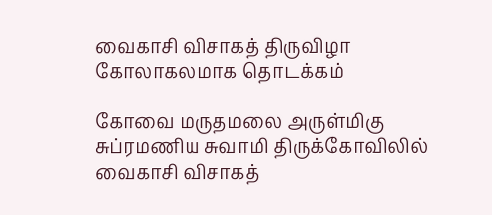வைகாசி விசாகத் திருவிழா கோலாகலமாக தொடக்கம்

கோவை மருதமலை அருள்மிகு சுப்ரமணிய சுவாமி திருக்கோவிலில் வைகாசி விசாகத்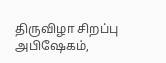திருவிழா சிறப்பு அபிஷேகம்,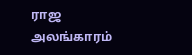ராஜ அலங்காரம்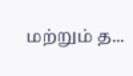மற்றும் த...